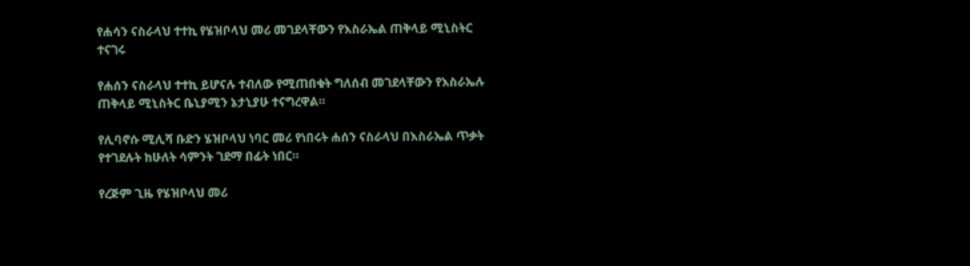የሐሳን ናስራላህ ተተኪ የሄዝቦላህ መሪ መገደላቸውን የእስራኤል ጠቅላይ ሚኒስትር ተናገሩ

የሐሰን ናስራላህ ተተኪ ይሆናሉ ተብለው የሚጠበቁት ግለሰብ መገደላቸውን የእስራኤሉ ጠቅላይ ሚኒስትር ቤኒያሚን ኔታኒያሁ ተናግረዋል።

የሊባኖሱ ሚሊሻ ቡድን ሄዝቦላህ ነባር መሪ የነበሩት ሐሰን ናስራላህ በእስራኤል ጥቃት የተገደሉት ከሁለት ሳምንት ገደማ በፊት ነበር።

የረጅም ጊዜ የሄዝቦላህ መሪ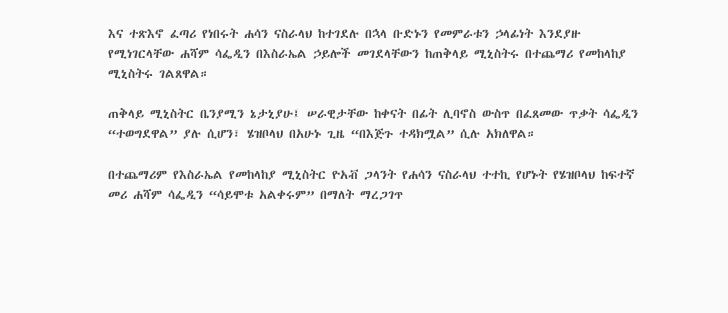እና ተጽእኖ ፈጣሪ የነበሩት ሐሳን ናስራላህ ከተገደሉ በኋላ ቡድኑን የመምራቱን ኃላፊነት እንደያዙ የሚነገርላቸው ሐሻም ሳፌዲን በእስራኤል ኃይሎች መገደላቸውን ከጠቅላይ ሚኒስትሩ በተጨማሪ የመከላከያ ሚኒስትሩ ገልጸዋል።

ጠቅላይ ሚኒስትር ቤንያሚን ኔታኒያሁ፤ ሠራዊታቸው ከቀናት በፊት ሊባኖስ ውስጥ በፈጸመው ጥቃት ሳፌዲን “ተወግደዋል” ያሉ ሲሆን፣ ሄዝቦላህ በአሁኑ ጊዜ “በእጅጉ ተዳክሟል” ሲሉ አክለዋል።

በተጨማሪም የእስራኤል የመከላከያ ሚኒስትር ዮአቭ ጋላንት የሐሳን ናስራላህ ተተኪ የሆኑት የሄዝቦላህ ከፍተኛ መሪ ሐሻም ሳፌዲን “ሳይሞቱ አልቀሩም” በማለት ማረጋገጥ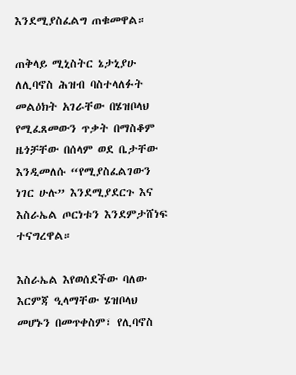እንደሚያስፈልግ ጠቁመዋል።

ጠቅላይ ሚኒስትር ኔታኒያሁ ለሊባኖስ ሕዝብ ባስተላለፉት መልዕክት አገራቸው በሄዝቦላህ የሚፈጸመውን ጥቃት በማስቆም ዜጎቻቸው በሰላም ወደ ቤታቸው እንዲመለሱ “የሚያስፈልገውን ነገር ሁሉ” እንደሚያደርጉ እና እስራኤል ጦርነቱን እንደምታሸነፍ ተናግረዋል።

እስራኤል እየወሰደችው ባለው እርምጃ ዒላማቸው ሄዝቦላህ መሆኑን በመጥቀስም፣ የሊባኖስ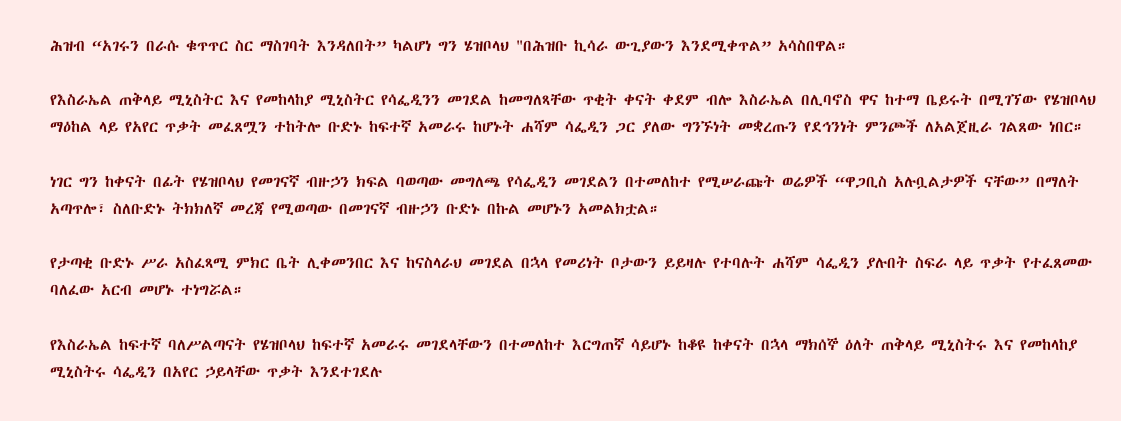ሕዝብ “አገሩን በራሱ ቁጥጥር ስር ማስገባት እንዳለበት” ካልሆነ ግን ሄዝቦላህ "በሕዝቡ ኪሳራ ውጊያውን እንደሚቀጥል” አሳስበዋል።

የእስራኤል ጠቅላይ ሚኒስትር እና የመከላከያ ሚኒስትር የሳፌዲንን መገደል ከመግለጻቸው ጥቂት ቀናት ቀደም ብሎ እስራኤል በሊባኖስ ዋና ከተማ ቤይሩት በሚገኘው የሄዝቦላህ ማዕከል ላይ የአየር ጥቃት መፈጸሟን ተከትሎ ቡድኑ ከፍተኛ አመራሩ ከሆኑት ሐሻም ሳፌዲን ጋር ያለው ግንኙነት መቋረጡን የደኅንነት ምንጮች ለአልጀዚራ ገልጸው ነበር።

ነገር ግን ከቀናት በፊት የሄዝቦላህ የመገናኛ ብዙኃን ክፍል ባወጣው መግለጫ የሳፌዲን መገደልን በተመለከተ የሚሠራጩት ወሬዎች “ዋጋቢስ አሉቧልታዎች ናቸው” በማለት አጣጥሎ፣ ስለቡድኑ ትክክለኛ መረጃ የሚወጣው በመገናኛ ብዙኃን ቡድኑ በኩል መሆኑን አመልክቷል።

የታጣቂ ቡድኑ ሥራ አስፈጻሚ ምክር ቤት ሊቀመንበር እና ከናስላራህ መገደል በኋላ የመሪነት ቦታውን ይይዛሉ የተባሉት ሐሻም ሳፌዲን ያሉበት ስፍራ ላይ ጥቃት የተፈጸመው ባለፈው አርብ መሆኑ ተነግሯል።

የእስራኤል ከፍተኛ ባለሥልጣናት የሄዝቦላህ ከፍተኛ አመራሩ መገደላቸውን በተመለከተ እርግጠኛ ሳይሆኑ ከቆዩ ከቀናት በኋላ ማክሰኞ ዕለት ጠቅላይ ሚኒስትሩ እና የመከላከያ ሚኒስትሩ ሳፌዲን በአየር ኃይላቸው ጥቃት እንደተገደሉ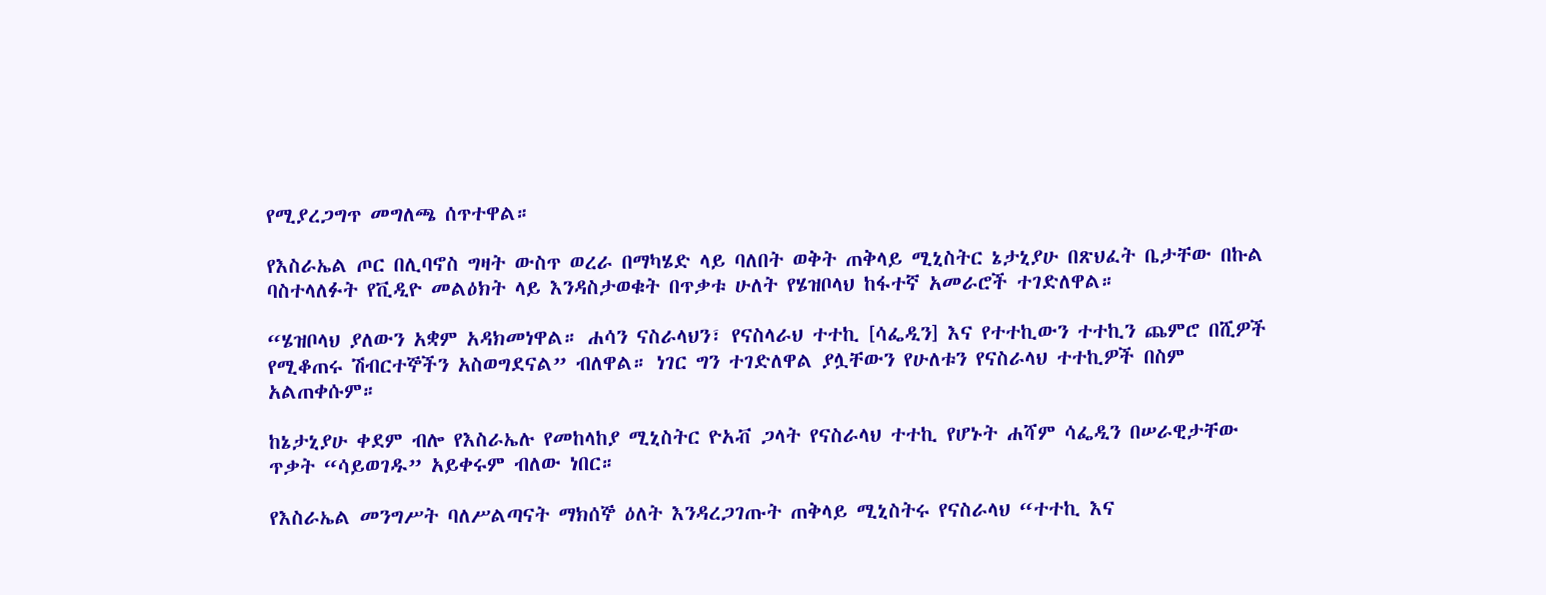የሚያረጋግጥ መግለጫ ሰጥተዋል።

የእስራኤል ጦር በሊባኖስ ግዛት ውስጥ ወረራ በማካሄድ ላይ ባለበት ወቅት ጠቅላይ ሚኒስትር ኔታኒያሁ በጽህፈት ቤታቸው በኩል ባስተላለፉት የቪዲዮ መልዕክት ላይ እንዳስታወቁት በጥቃቱ ሁለት የሄዝቦላህ ከፋተኛ አመራሮች ተገድለዋል።

“ሄዝቦላህ ያለውን አቋም አዳክመነዋል። ሐሳን ናስራላህን፣ የናስላራህ ተተኪ [ሳፌዲን] እና የተተኪውን ተተኪን ጨምሮ በሺዎች የሚቆጠሩ ሽብርተኞችን አስወግደናል” ብለዋል። ነገር ግን ተገድለዋል ያሏቸውን የሁለቱን የናስራላህ ተተኪዎች በስም አልጠቀሱም።

ከኔታኒያሁ ቀደም ብሎ የእስራኤሉ የመከላከያ ሚኒስትር ዮአቭ ጋላት የናስራላህ ተተኪ የሆኑት ሐሻም ሳፌዲን በሠራዊታቸው ጥቃት “ሳይወገዱ” አይቀሩም ብለው ነበር።

የእስራኤል መንግሥት ባለሥልጣናት ማክሰኞ ዕለት እንዳረጋገጡት ጠቅላይ ሚኒስትሩ የናስራላህ “ተተኪ እና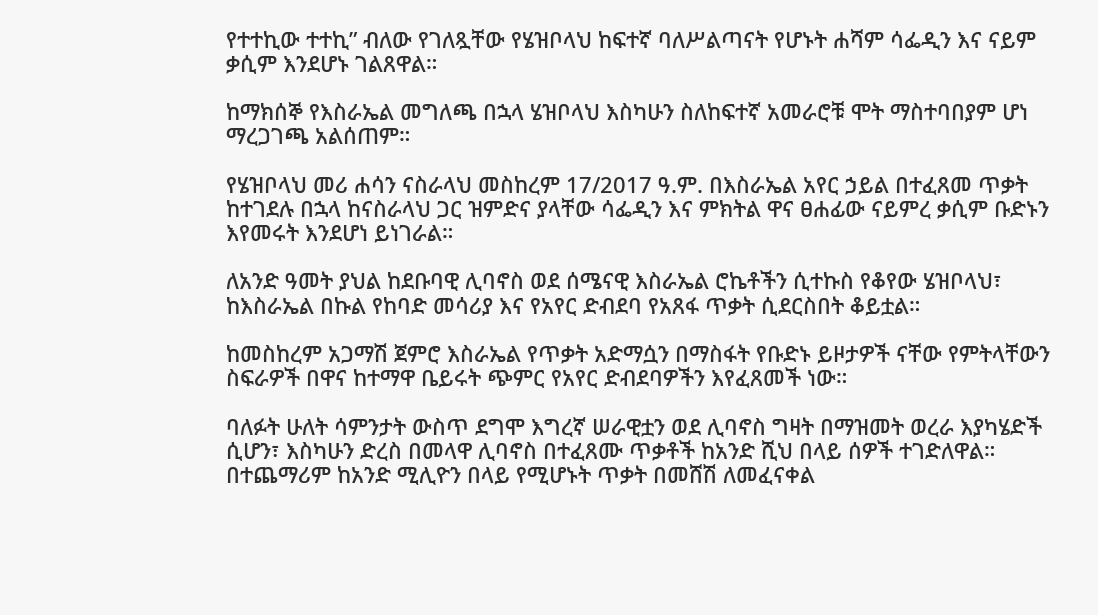የተተኪው ተተኪ” ብለው የገለጿቸው የሄዝቦላህ ከፍተኛ ባለሥልጣናት የሆኑት ሐሻም ሳፌዲን እና ናይም ቃሲም እንደሆኑ ገልጸዋል።

ከማክሰኞ የእስራኤል መግለጫ በኋላ ሄዝቦላህ እስካሁን ስለከፍተኛ አመራሮቹ ሞት ማስተባበያም ሆነ ማረጋገጫ አልሰጠም።

የሄዝቦላህ መሪ ሐሳን ናስራላህ መስከረም 17/2017 ዓ.ም. በእስራኤል አየር ኃይል በተፈጸመ ጥቃት ከተገደሉ በኋላ ከናስራላህ ጋር ዝምድና ያላቸው ሳፌዲን እና ምክትል ዋና ፀሐፊው ናይምረ ቃሲም ቡድኑን እየመሩት እንደሆነ ይነገራል።

ለአንድ ዓመት ያህል ከደቡባዊ ሊባኖስ ወደ ሰሜናዊ እስራኤል ሮኬቶችን ሲተኩስ የቆየው ሄዝቦላህ፣ ከእስራኤል በኩል የከባድ መሳሪያ እና የአየር ድብደባ የአጸፋ ጥቃት ሲደርስበት ቆይቷል።

ከመስከረም አጋማሽ ጀምሮ እስራኤል የጥቃት አድማሷን በማስፋት የቡድኑ ይዞታዎች ናቸው የምትላቸውን ስፍራዎች በዋና ከተማዋ ቤይሩት ጭምር የአየር ድብደባዎችን እየፈጸመች ነው።

ባለፉት ሁለት ሳምንታት ውስጥ ደግሞ እግረኛ ሠራዊቷን ወደ ሊባኖስ ግዛት በማዝመት ወረራ እያካሄድች ሲሆን፣ እስካሁን ድረስ በመላዋ ሊባኖስ በተፈጸሙ ጥቃቶች ከአንድ ሺህ በላይ ሰዎች ተገድለዋል። በተጨማሪም ከአንድ ሚሊዮን በላይ የሚሆኑት ጥቃት በመሸሽ ለመፈናቀል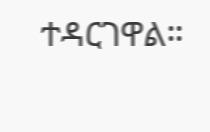ተዳርገዋል።